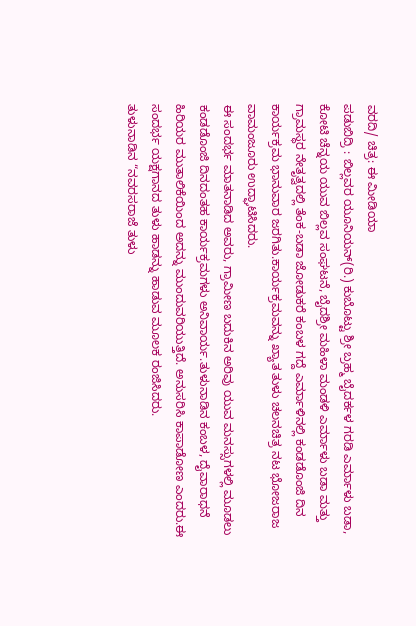ವರದಿ/ ಚಿತ್ರ: ಈ ಮೀಡಿಯಾ
ಪಡುಬಿದ್ರಿ : ಬಿಲ್ಲವರ ಯೂನಿಯನ್(ರಿ.) ಕುಬೊಟ್ಟು ಶ್ರೀ ಬ್ರಹ್ಮ ಬೈದರ್ಕಳ ಗರಡಿ ಎರ್ಮಾಳು ಬಡಾ, ಕೋಟಿ ಚೆನ್ನಯ ಯುವ ಬಿಲ್ಲವ ಸಂಘಟನೆ, ಬೈದಶ್ರೀ ಮಹಿಳಾ ಮಂಡಳಿ ಎರ್ಮಾಳು ಬಡಾ ಮತ್ತು ಗ್ರಾಮಸ್ಥರ ನೇತೃತ್ವದಲ್ಲಿ ತೆಂಕ-ಬಡಾ ಜೋಡುಕರೆ ಕಂಬಳ ಗದ್ದೆ ಎರ್ಮಾಳಿನಲ್ಲಿ ಕಂಡಡೊಂಜಿ ದಿನ ಕಾರ್ಯಕ್ರಮ ಭಾನುವಾರ ಜರಗಿತು.ಕಾರ್ಯಕ್ರಮವನ್ನು ಖ್ಯಾತ ತುಳು ಚಲನಚಿತ್ರ ನಟ ಭೋಜರಾಜ ವಾಮಂಜೂರು ಉದ್ಘಾಟಿಸಿದರು.
ಈ ಸಂದರ್ಭ ಮಾತನಾಡಿದ ಅವರು, ಗ್ರಾಮೀಣ ಬದುಕಿನ ಅರಿವು ಯುವ ಮನಸ್ಸುಗಳಲ್ಲಿ ಮೂಡಲು ಕಂಡಡೊಂಜಿ ದಿನದಂತಹ ಕಾರ್ಯಕ್ರಮಗಳು ಅನಿವಾರ್ಯ.ತುಳುನಾಡಿನ ಕಂಬಳ, ದೈವಾರಾಧನೆ ಹಿರಿಯರ ಮುತಾಲಿಕೆಯಿಂದ ಅದನ್ನು ಮುಂದುವರಿಯುತ್ತಿದೆ. ಅನುಸರಿಸಿ ಕಾಪಾಡೋಣ ಎಂದರು.ಈ ಸಂದರ್ಭ ಯಕ್ಷಗಾನದ ತುಳು ಹಾಡನ್ನು ಹಾಡುವ ಮೂಲಕ ರಂಜಿಸಿದರು.
ತುಳುನಾಡಿನ “ನವರಸರಾಜೆ ತುಳು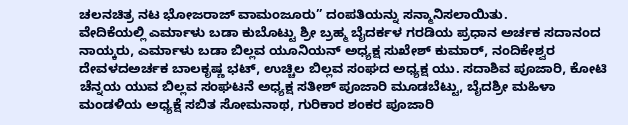ಚಲನಚಿತ್ರ ನಟ ಭೋಜರಾಜ್ ವಾಮಂಜೂರು” ದಂಪತಿಯನ್ನು ಸನ್ಮಾನಿಸಲಾಯಿತು.
ವೇದಿಕೆಯಲ್ಲಿ ಎರ್ಮಾಳು ಬಡಾ ಕುಬೊಟ್ಟು ಶ್ರೀ ಬ್ರಹ್ಮ ಬೈದರ್ಕಳ ಗರಡಿಯ ಪ್ರಧಾನ ಅರ್ಚಕ ಸದಾನಂದ ನಾಯ್ಕರು, ಎರ್ಮಾಳು ಬಡಾ ಬಿಲ್ಲವ ಯೂನಿಯನ್ ಅಧ್ಯಕ್ಷ ಸುಖೇಶ್ ಕುಮಾರ್, ನಂದಿಕೇಶ್ವರ ದೇವಳದಅರ್ಚಕ ಬಾಲಕೃಷ್ಣ ಭಟ್, ಉಚ್ಚಿಲ ಬಿಲ್ಲವ ಸಂಘದ ಅಧ್ಯಕ್ಷ ಯು. ಸದಾಶಿವ ಪೂಜಾರಿ, ಕೋಟಿ ಚೆನ್ನಯ ಯುವ ಬಿಲ್ಲವ ಸಂಘಟನೆ ಅಧ್ಯಕ್ಷ ಸತೀಶ್ ಪೂಜಾರಿ ಮೂಡಬೆಟ್ಟು, ಬೈದಶ್ರೀ ಮಹಿಳಾ ಮಂಡಳಿಯ ಅಧ್ಯಕ್ಷೆ ಸಬಿತ ಸೋಮನಾಥ, ಗುರಿಕಾರ ಶಂಕರ ಪೂಜಾರಿ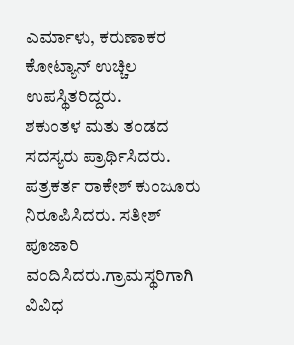ಎರ್ಮಾಳು, ಕರುಣಾಕರ ಕೋಟ್ಯಾನ್ ಉಚ್ಚಿಲ ಉಪಸ್ಥಿತರಿದ್ದರು.
ಶಕುಂತಳ ಮತು ತಂಡದ ಸದಸ್ಯರು ಪ್ರಾರ್ಥಿಸಿದರು. ಪತ್ರಕರ್ತ ರಾಕೇಶ್ ಕುಂಜೂರು ನಿರೂಪಿಸಿದರು. ಸತೀಶ್ ಪೂಜಾರಿ ವಂದಿಸಿದರು.ಗ್ರಾಮಸ್ಥರಿಗಾಗಿ ವಿವಿಧ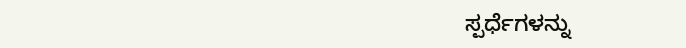ಸ್ಪರ್ಧೆಗಳನ್ನು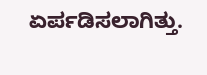ಏರ್ಪಡಿಸಲಾಗಿತ್ತು.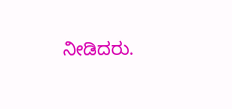ನೀಡಿದರು.